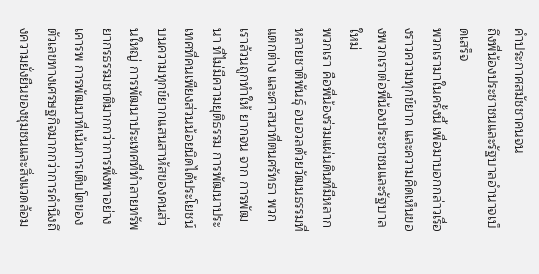คำประกาศสมัชชาคนจน
ถึงพี่น้องประชาชนและรัฐบาลอำนาจเบ็ดเสร็จ
พวกเรามาในครั้งนี้ เพื่อมาบอกกล่าวเรื่องราวความทุกข์ยาก และความคิดเห็นของพวกเราต่อพี่น้องประชาชนและรัฐบาลใหม่
พวกเรา คือพี่น้องร่วมแผ่นดินที่มีหลากหลายชาติพันธุ์ อบอวลด้วยวัฒนธรรมที่แตกต่าง และศาสนาที่ตนศรัทธา พวกเราล้วนถูกทำให้ ยากจน จาก การพัฒนา ที่ไม่มีความยุติธรรม การพัฒนาประเทศที่คนเพียงส่วนน้อยนิดได้ประโยชน์บนความทุกข์ยากแสนสาหัสของคนส่วนใหญ่ การพัฒนาประเทศที่ทำลายทรัพยากรธรรมชาติมากกว่าการพึ่งพาอย่างเคารพ การพัฒนาที่เน้นการเติบโตของตัวเลขทางเศรษฐกิจมากกว่าการคำนึงถึงความยั่งยืนของชุมชนและสิ่งแวดล้อม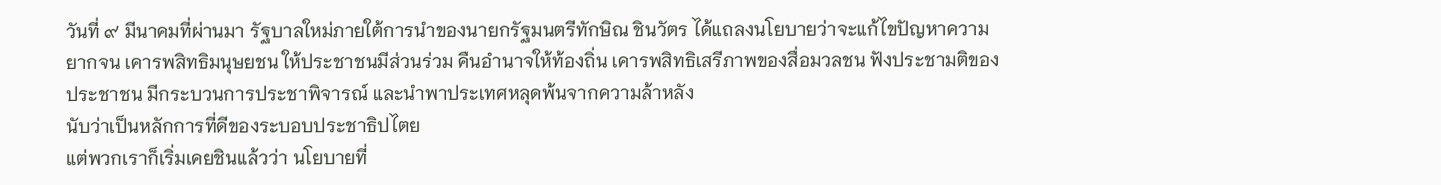วันที่ ๙ มีนาคมที่ผ่านมา รัฐบาลใหม่ภายใต้การนำของนายกรัฐมนตรีทักษิณ ชินวัตร ได้แถลงนโยบายว่าจะแก้ไขปัญหาความยากจน เคารพสิทธิมนุษยชน ให้ประชาชนมีส่วนร่วม คืนอำนาจให้ท้องถิ่น เคารพสิทธิเสรีภาพของสื่อมวลชน ฟังประชามติของประชาชน มีกระบวนการประชาพิจารณ์ และนำพาประเทศหลุดพ้นจากความล้าหลัง
นับว่าเป็นหลักการที่ดีของระบอบประชาธิปไตย
แต่พวกเราก็เริ่มเคยชินแล้วว่า นโยบายที่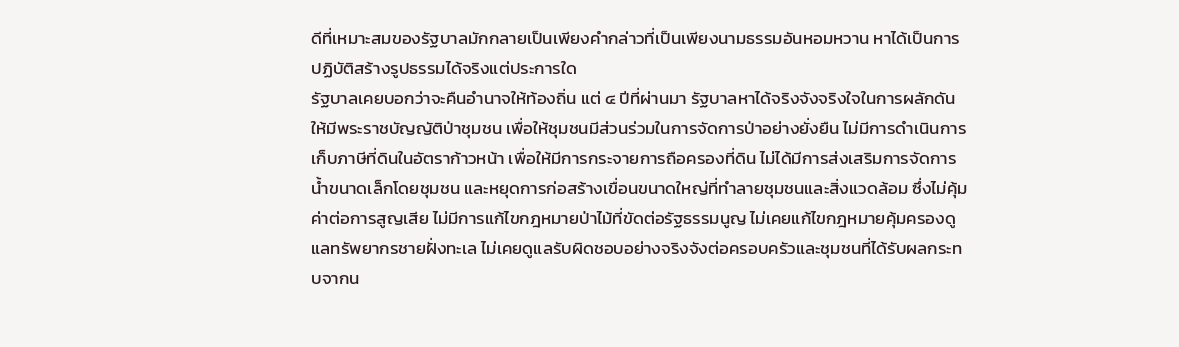ดีที่เหมาะสมของรัฐบาลมักกลายเป็นเพียงคำกล่าวที่เป็นเพียงนามธรรมอันหอมหวาน หาได้เป็นการปฏิบัติสร้างรูปธรรมได้จริงแต่ประการใด
รัฐบาลเคยบอกว่าจะคืนอำนาจให้ท้องถิ่น แต่ ๔ ปีที่ผ่านมา รัฐบาลหาได้จริงจังจริงใจในการผลักดันให้มีพระราชบัญญัติป่าชุมชน เพื่อให้ชุมชนมีส่วนร่วมในการจัดการป่าอย่างยั่งยืน ไม่มีการดำเนินการเก็บภาษีที่ดินในอัตราก้าวหน้า เพื่อให้มีการกระจายการถือครองที่ดิน ไม่ได้มีการส่งเสริมการจัดการน้ำขนาดเล็กโดยชุมชน และหยุดการก่อสร้างเขื่อนขนาดใหญ่ที่ทำลายชุมชนและสิ่งแวดล้อม ซึ่งไม่คุ้มค่าต่อการสูญเสีย ไม่มีการแก้ไขกฎหมายป่าไม้ที่ขัดต่อรัฐธรรมนูญ ไม่เคยแก้ไขกฎหมายคุ้มครองดูแลทรัพยากรชายฝั่งทะเล ไม่เคยดูแลรับผิดชอบอย่างจริงจังต่อครอบครัวและชุมชนที่ได้รับผลกระทบจากน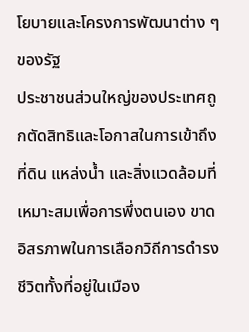โยบายและโครงการพัฒนาต่าง ๆ ของรัฐ
ประชาชนส่วนใหญ่ของประเทศถูกตัดสิทธิและโอกาสในการเข้าถึงที่ดิน แหล่งน้ำ และสิ่งแวดล้อมที่เหมาะสมเพื่อการพึ่งตนเอง ขาดอิสรภาพในการเลือกวิถีการดำรงชีวิตทั้งที่อยู่ในเมือง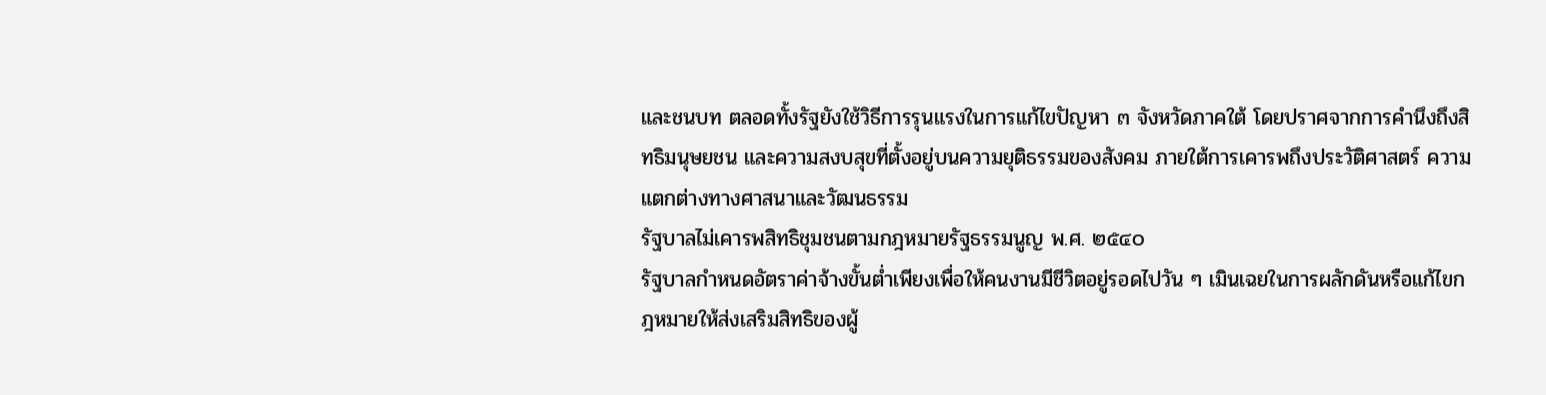และชนบท ตลอดทั้งรัฐยังใช้วิธีการรุนแรงในการแก้ไขปัญหา ๓ จังหวัดภาคใต้ โดยปราศจากการคำนึงถึงสิทธิมนุษยชน และความสงบสุขที่ตั้งอยู่บนความยุติธรรมของสังคม ภายใต้การเคารพถึงประวัติศาสตร์ ความแตกต่างทางศาสนาและวัฒนธรรม
รัฐบาลไม่เคารพสิทธิชุมชนตามกฎหมายรัฐธรรมนูญ พ.ศ. ๒๕๔๐
รัฐบาลกำหนดอัตราค่าจ้างขั้นต่ำเพียงเพื่อให้คนงานมีชีวิตอยู่รอดไปวัน ๆ เมินเฉยในการผลักดันหรือแก้ไขกฎหมายให้ส่งเสริมสิทธิของผู้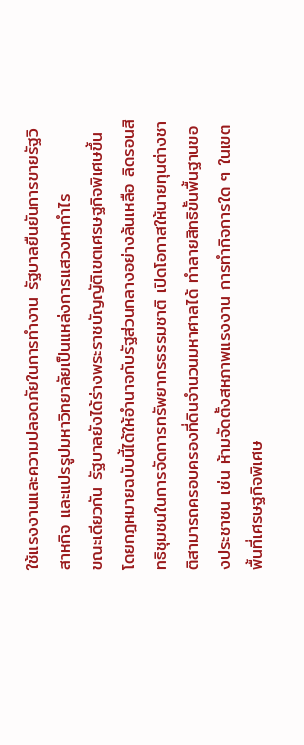ใช้แรงงานและความปลอดภัยในการทำงาน รัฐบาลยืนยันการขายรัฐวิสาหกิจ และแปรรูปมหาวิทยาลัยเป็นแหล่งการแสวงหากำไร
ขณะเดียวกัน รัฐบาลยังได้ร่างพระราชบัญญัติเขตเศรษฐกิจพิเศษขึ้น โดยกฎหมายฉบับนี้ได้ให้อำนาจกับรัฐส่วนกลางอย่างล้นเหลือ ลิดรอนสิทธิชุมชนในการจัดการทรัพยากรธรรมชาติ เปิดโอกาสให้นายทุนต่างชาติสามารถครอบครองที่ดินจำนวนมหาศาลได้ ทำลายสิทธิขั้นพื้นฐานของประชาชน เช่น ห้ามจัดตั้งสหภาพแรงงาน การทำกิจการใด ๆ ในเขตพื้นที่เศรษฐกิจพิเศษ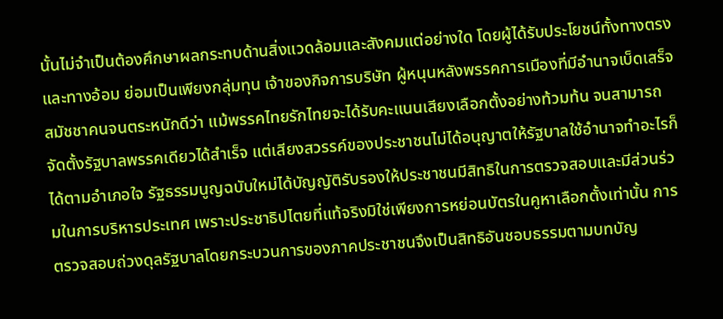นั้นไม่จำเป็นต้องศึกษาผลกระทบด้านสิ่งแวดล้อมและสังคมแต่อย่างใด โดยผู้ได้รับประโยชน์ทั้งทางตรงและทางอ้อม ย่อมเป็นเพียงกลุ่มทุน เจ้าของกิจการบริษัท ผู้หนุนหลังพรรคการเมืองที่มีอำนาจเบ็ดเสร็จ
สมัชชาคนจนตระหนักดีว่า แม้พรรคไทยรักไทยจะได้รับคะแนนเสียงเลือกตั้งอย่างท้วมท้น จนสามารถจัดตั้งรัฐบาลพรรคเดียวได้สำเร็จ แต่เสียงสวรรค์ของประชาชนไม่ได้อนุญาตให้รัฐบาลใช้อำนาจทำอะไรก็ได้ตามอำเภอใจ รัฐธรรมนูญฉบับใหม่ได้บัญญัติรับรองให้ประชาชนมีสิทธิในการตรวจสอบและมีส่วนร่วมในการบริหารประเทศ เพราะประชาธิปไตยที่แท้จริงมิใช่เพียงการหย่อนบัตรในคูหาเลือกตั้งเท่านั้น การตรวจสอบถ่วงดุลรัฐบาลโดยกระบวนการของภาคประชาชนจึงเป็นสิทธิอันชอบธรรมตามบทบัญ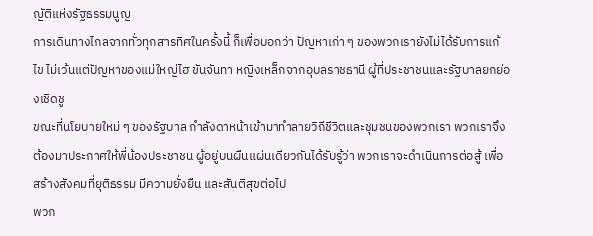ญัติแห่งรัฐธรรมนูญ
การเดินทางไกลจากทั่วทุกสารทิศในครั้งนี้ ก็เพื่อบอกว่า ปัญหาเก่า ๆ ของพวกเรายังไม่ได้รับการแก้ไข ไม่เว้นแต่ปัญหาของแม่ใหญ่ไฮ ขันจันทา หญิงเหล็กจากอุบลราชธานี ผู้ที่ประชาชนและรัฐบาลยกย่องเชิดชู
ขณะที่นโยบายใหม่ ๆ ของรัฐบาล กำลังดาหน้าเข้ามาทำลายวิถีชีวิตและชุมชนของพวกเรา พวกเราจึงต้องมาประกาศให้พี่น้องประชาชน ผู้อยู่บนผืนแผ่นเดียวกันได้รับรู้ว่า พวกเราจะดำเนินการต่อสู้ เพื่อสร้างสังคมที่ยุติธรรม มีความยั่งยืน และสันติสุขต่อไป
พวก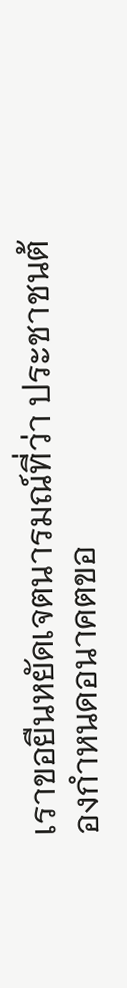เราขอยืนหยัดเจตนารมณ์ที่ว่า ประชาชนต้องกำหนดอนาคตขอ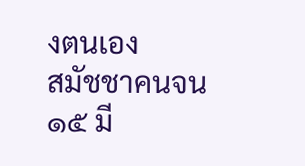งตนเอง
สมัชชาคนจน
๑๕ มี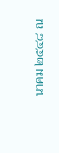นาคม ๒๕๔๘ ณ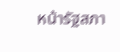หน้ารัฐสภา